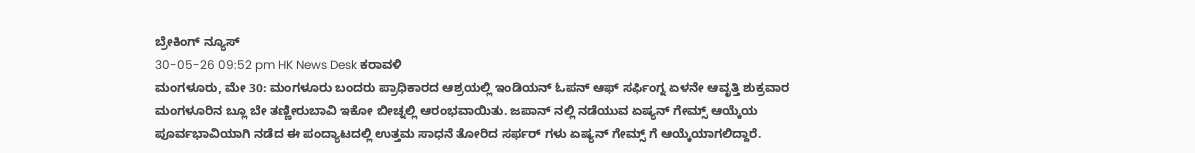ಬ್ರೇಕಿಂಗ್ ನ್ಯೂಸ್
30-05-26 09:52 pm HK News Desk ಕರಾವಳಿ
ಮಂಗಳೂರು, ಮೇ 30: ಮಂಗಳೂರು ಬಂದರು ಪ್ರಾಧಿಕಾರದ ಆಶ್ರಯಲ್ಲಿ ಇಂಡಿಯನ್ ಓಪನ್ ಆಫ್ ಸರ್ಫಿಂಗ್ನ ಏಳನೇ ಆವೃತ್ತಿ ಶುಕ್ರವಾರ ಮಂಗಳೂರಿನ ಬ್ಲೂ ಬೇ ತಣ್ಣೀರುಬಾವಿ ಇಕೋ ಬೀಚ್ನಲ್ಲಿ ಆರಂಭವಾಯಿತು. ಜಪಾನ್ ನಲ್ಲಿ ನಡೆಯುವ ಏಷ್ಯನ್ ಗೇಮ್ಸ್ ಆಯ್ಕೆಯ ಪೂರ್ವಭಾವಿಯಾಗಿ ನಡೆದ ಈ ಪಂದ್ಯಾಟದಲ್ಲಿ ಉತ್ತಮ ಸಾಧನೆ ತೋರಿದ ಸರ್ಫರ್ ಗಳು ಏಷ್ಯನ್ ಗೇಮ್ಸ್ ಗೆ ಆಯ್ಕೆಯಾಗಲಿದ್ದಾರೆ.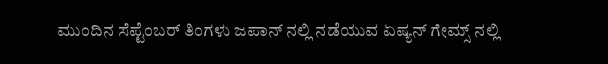ಮುಂದಿನ ಸೆಪ್ಟೆಂಬರ್ ತಿಂಗಳು ಜಪಾನ್ ನಲ್ಲಿ ನಡೆಯುವ ಏಷ್ಯನ್ ಗೇಮ್ಸ್ ನಲ್ಲಿ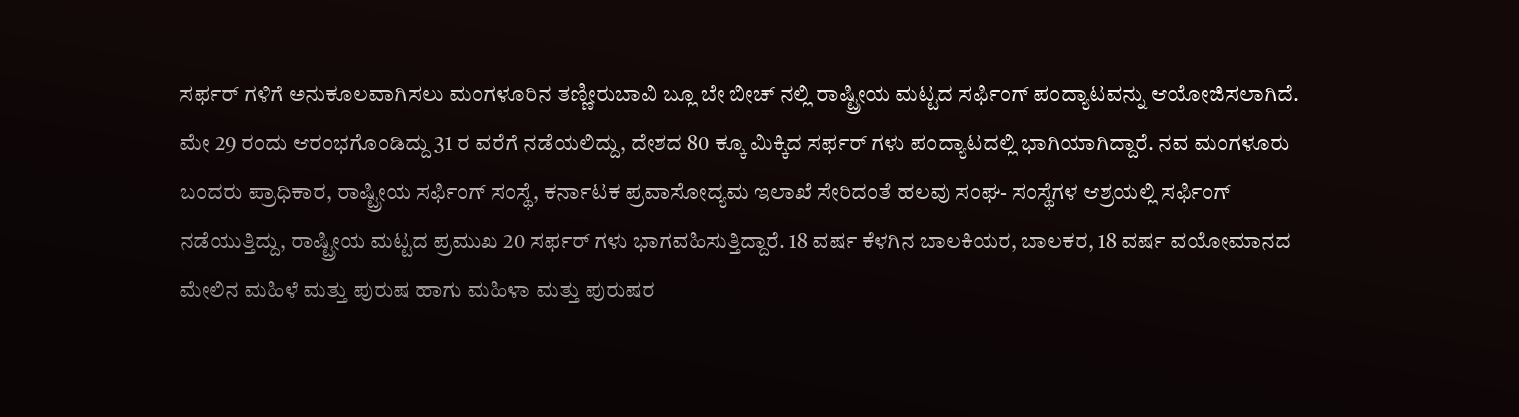ಸರ್ಫರ್ ಗಳಿಗೆ ಅನುಕೂಲವಾಗಿಸಲು ಮಂಗಳೂರಿನ ತಣ್ಣೀರುಬಾವಿ ಬ್ಲೂ ಬೇ ಬೀಚ್ ನಲ್ಲಿ ರಾಷ್ಟ್ರೀಯ ಮಟ್ಟದ ಸರ್ಫಿಂಗ್ ಪಂದ್ಯಾಟವನ್ನು ಆಯೋಜಿಸಲಾಗಿದೆ. ಮೇ 29 ರಂದು ಆರಂಭಗೊಂಡಿದ್ದು 31 ರ ವರೆಗೆ ನಡೆಯಲಿದ್ದು, ದೇಶದ 80 ಕ್ಕೂ ಮಿಕ್ಕಿದ ಸರ್ಫರ್ ಗಳು ಪಂದ್ಯಾಟದಲ್ಲಿ ಭಾಗಿಯಾಗಿದ್ದಾರೆ. ನವ ಮಂಗಳೂರು ಬಂದರು ಪ್ರಾಧಿಕಾರ, ರಾಷ್ಟ್ರೀಯ ಸರ್ಫಿಂಗ್ ಸಂಸ್ಥೆ, ಕರ್ನಾಟಕ ಪ್ರವಾಸೋದ್ಯಮ ಇಲಾಖೆ ಸೇರಿದಂತೆ ಹಲವು ಸಂಘ- ಸಂಸ್ಥೆಗಳ ಆಶ್ರಯಲ್ಲಿ ಸರ್ಫಿಂಗ್ ನಡೆಯುತ್ತಿದ್ದು, ರಾಷ್ಟ್ರೀಯ ಮಟ್ಟದ ಪ್ರಮುಖ 20 ಸರ್ಫರ್ ಗಳು ಭಾಗವಹಿಸುತ್ತಿದ್ದಾರೆ. 18 ವರ್ಷ ಕೆಳಗಿನ ಬಾಲಕಿಯರ, ಬಾಲಕರ, 18 ವರ್ಷ ವಯೋಮಾನದ ಮೇಲಿನ ಮಹಿಳೆ ಮತ್ತು ಪುರುಷ ಹಾಗು ಮಹಿಳಾ ಮತ್ತು ಪುರುಷರ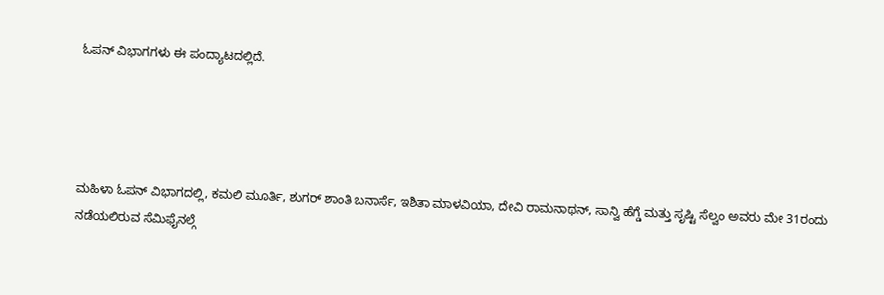ಓಪನ್ ವಿಭಾಗಗಳು ಈ ಪಂದ್ಯಾಟದಲ್ಲಿದೆ.




ಮಹಿಳಾ ಓಪನ್ ವಿಭಾಗದಲ್ಲಿ, ಕಮಲಿ ಮೂರ್ತಿ, ಶುಗರ್ ಶಾಂತಿ ಬನಾರ್ಸೆ, ಇಶಿತಾ ಮಾಳವಿಯಾ, ದೇವಿ ರಾಮನಾಥನ್, ಸಾನ್ವಿ ಹೆಗ್ಡೆ ಮತ್ತು ಸೃಷ್ಟಿ ಸೆಲ್ವಂ ಅವರು ಮೇ 31ರಂದು ನಡೆಯಲಿರುವ ಸೆಮಿಫೈನಲ್ಗೆ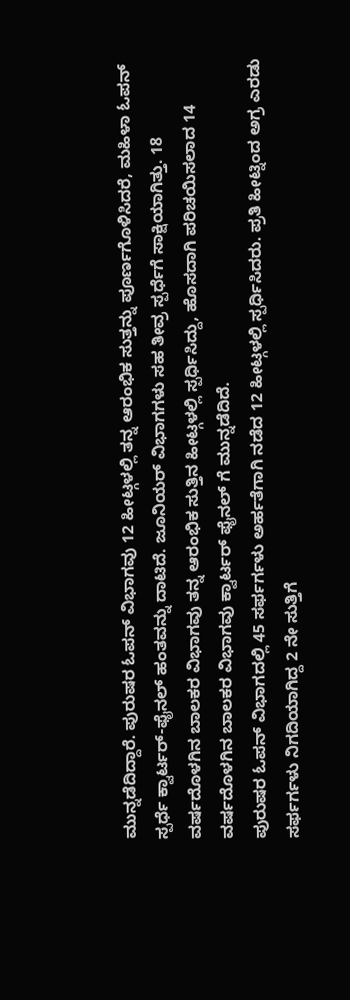ಮುನ್ನಡೆದಿದ್ದಾರೆ. ಪುರುಷರ ಓಪನ್ ವಿಭಾಗವು 12 ಹೀಟ್ಗಳಲ್ಲಿ ತನ್ನ ಆರಂಭಿಕ ಸುತ್ತನ್ನು ಪೂರ್ಣಗೊಳಿಸಿದರೆ, ಮಹಿಳಾ ಓಪನ್ ಸ್ಪರ್ಧೆ ಕ್ವಾರ್ಟರ್-ಫೈನಲ್ ಹಂತವನ್ನು ದಾಟಿದೆ. ಜೂನಿಯರ್ ವಿಭಾಗಗಳು ಸಹ ತೀವ್ರ ಸ್ಪರ್ಧೆಗೆ ಸಾಕ್ಷಿಯಾಗಿತ್ತು. 18 ವರ್ಷದೊಳಗಿನ ಬಾಲಕರ ವಿಭಾಗವು ತನ್ನ ಆರಂಭಿಕ ಸುತ್ತಿನ ಹೀಟ್ಗಳಲ್ಲಿ ಸ್ಪರ್ಧಿಸಿದ್ದು, ಹೊಸದಾಗಿ ಪರಿಚಯಿಸಲಾದ 14 ವರ್ಷದೊಳಗಿನ ಬಾಲಕರ ವಿಭಾಗವು ಕ್ವಾರ್ಟರ್ ಫೈನಲ್ ಗೆ ಮುನ್ನಡೆದಿದೆ.
ಪುರುಷರ ಓಪನ್ ವಿಭಾಗದಲ್ಲಿ 45 ಸರ್ಫರ್ಗಳು ಅರ್ಹತೆಗಾಗಿ ನಡೆದ 12 ಹೀಟ್ಗಳಲ್ಲಿ ಸ್ಪರ್ಧಿಸಿದರು. ಪ್ರತಿ ಹೀಟ್ನಿಂದ ಅಗ್ರ ಎರಡು ಸರ್ಫರ್ಗಳು ನಿಗದಿಯಾಗಿದ್ದ 2 ನೇ ಸುತ್ತಿಗೆ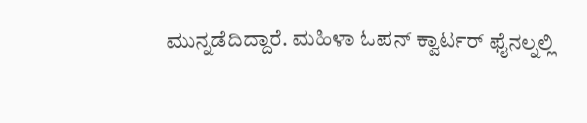ಮುನ್ನಡೆದಿದ್ದಾರೆ. ಮಹಿಳಾ ಓಪನ್ ಕ್ವಾರ್ಟರ್ ಫೈನಲ್ನಲ್ಲಿ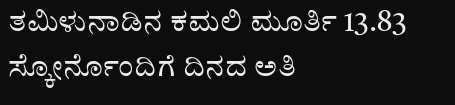ತಮಿಳುನಾಡಿನ ಕಮಲಿ ಮೂರ್ತಿ 13.83 ಸ್ಕೋರ್ನೊಂದಿಗೆ ದಿನದ ಅತಿ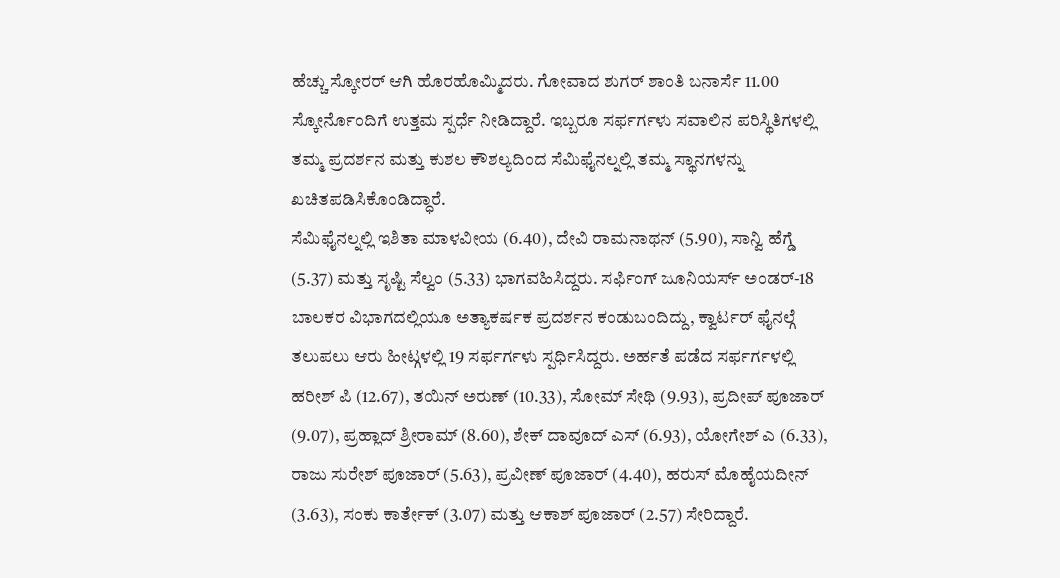ಹೆಚ್ಚು ಸ್ಕೋರರ್ ಆಗಿ ಹೊರಹೊಮ್ಮಿದರು. ಗೋವಾದ ಶುಗರ್ ಶಾಂತಿ ಬನಾರ್ಸೆ 11.00 ಸ್ಕೋರ್ನೊಂದಿಗೆ ಉತ್ತಮ ಸ್ಪರ್ಧೆ ನೀಡಿದ್ದಾರೆ. ಇಬ್ಬರೂ ಸರ್ಫರ್ಗಳು ಸವಾಲಿನ ಪರಿಸ್ಥಿತಿಗಳಲ್ಲಿ ತಮ್ಮ ಪ್ರದರ್ಶನ ಮತ್ತು ಕುಶಲ ಕೌಶಲ್ಯದಿಂದ ಸೆಮಿಫೈನಲ್ನಲ್ಲಿ ತಮ್ಮ ಸ್ಥಾನಗಳನ್ನು ಖಚಿತಪಡಿಸಿಕೊಂಡಿದ್ಧಾರೆ.
ಸೆಮಿಫೈನಲ್ನಲ್ಲಿ ಇಶಿತಾ ಮಾಳವೀಯ (6.40), ದೇವಿ ರಾಮನಾಥನ್ (5.90), ಸಾನ್ವಿ ಹೆಗ್ಡೆ (5.37) ಮತ್ತು ಸೃಷ್ಟಿ ಸೆಲ್ವಂ (5.33) ಭಾಗವಹಿಸಿದ್ದರು. ಸರ್ಫಿಂಗ್ ಜೂನಿಯರ್ಸ್ ಅಂಡರ್-18 ಬಾಲಕರ ವಿಭಾಗದಲ್ಲಿಯೂ ಅತ್ಯಾಕರ್ಷಕ ಪ್ರದರ್ಶನ ಕಂಡುಬಂದಿದ್ದು, ಕ್ವಾರ್ಟರ್ ಫೈನಲ್ಗೆ ತಲುಪಲು ಆರು ಹೀಟ್ಗಳಲ್ಲಿ 19 ಸರ್ಫರ್ಗಳು ಸ್ಪರ್ಧಿಸಿದ್ದರು. ಅರ್ಹತೆ ಪಡೆದ ಸರ್ಫರ್ಗಳಲ್ಲಿ ಹರೀಶ್ ಪಿ (12.67), ತಯಿನ್ ಅರುಣ್ (10.33), ಸೋಮ್ ಸೇಥಿ (9.93), ಪ್ರದೀಪ್ ಪೂಜಾರ್ (9.07), ಪ್ರಹ್ಲಾದ್ ಶ್ರೀರಾಮ್ (8.60), ಶೇಕ್ ದಾವೂದ್ ಎಸ್ (6.93), ಯೋಗೇಶ್ ಎ (6.33), ರಾಜು ಸುರೇಶ್ ಪೂಜಾರ್ (5.63), ಪ್ರವೀಣ್ ಪೂಜಾರ್ (4.40), ಹರುಸ್ ಮೊಹೈಯದೀನ್ (3.63), ಸಂಕು ಕಾರ್ತೇಕ್ (3.07) ಮತ್ತು ಆಕಾಶ್ ಪೂಜಾರ್ (2.57) ಸೇರಿದ್ದಾರೆ.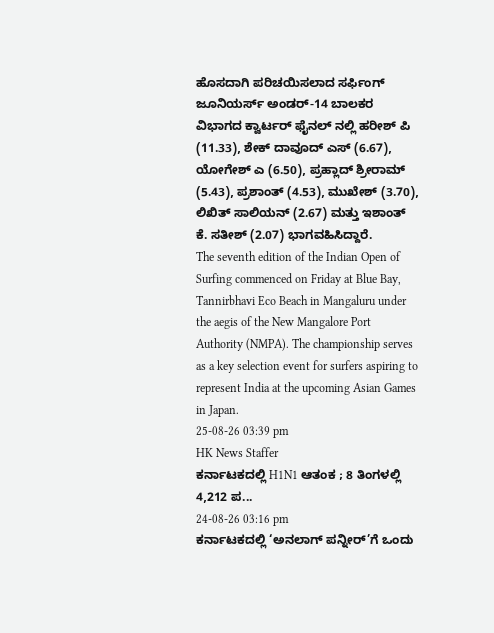ಹೊಸದಾಗಿ ಪರಿಚಯಿಸಲಾದ ಸರ್ಫಿಂಗ್ ಜೂನಿಯರ್ಸ್ ಅಂಡರ್-14 ಬಾಲಕರ ವಿಭಾಗದ ಕ್ವಾರ್ಟರ್ ಫೈನಲ್ ನಲ್ಲಿ ಹರೀಶ್ ಪಿ (11.33), ಶೇಕ್ ದಾವೂದ್ ಎಸ್ (6.67), ಯೋಗೇಶ್ ಎ (6.50), ಪ್ರಹ್ಲಾದ್ ಶ್ರೀರಾಮ್ (5.43), ಪ್ರಶಾಂತ್ (4.53), ಮುಖೇಶ್ (3.70), ಲಿಖಿತ್ ಸಾಲಿಯನ್ (2.67) ಮತ್ತು ಇಶಾಂತ್ ಕೆ. ಸತೀಶ್ (2.07) ಭಾಗವಹಿಸಿದ್ದಾರೆ.
The seventh edition of the Indian Open of Surfing commenced on Friday at Blue Bay, Tannirbhavi Eco Beach in Mangaluru under the aegis of the New Mangalore Port Authority (NMPA). The championship serves as a key selection event for surfers aspiring to represent India at the upcoming Asian Games in Japan.
25-08-26 03:39 pm
HK News Staffer
ಕರ್ನಾಟಕದಲ್ಲಿ H1N1 ಆತಂಕ ; 8 ತಿಂಗಳಲ್ಲಿ 4,212 ಪ...
24-08-26 03:16 pm
ಕರ್ನಾಟಕದಲ್ಲಿ ‘ಅನಲಾಗ್ ಪನ್ನೀರ್’ಗೆ ಒಂದು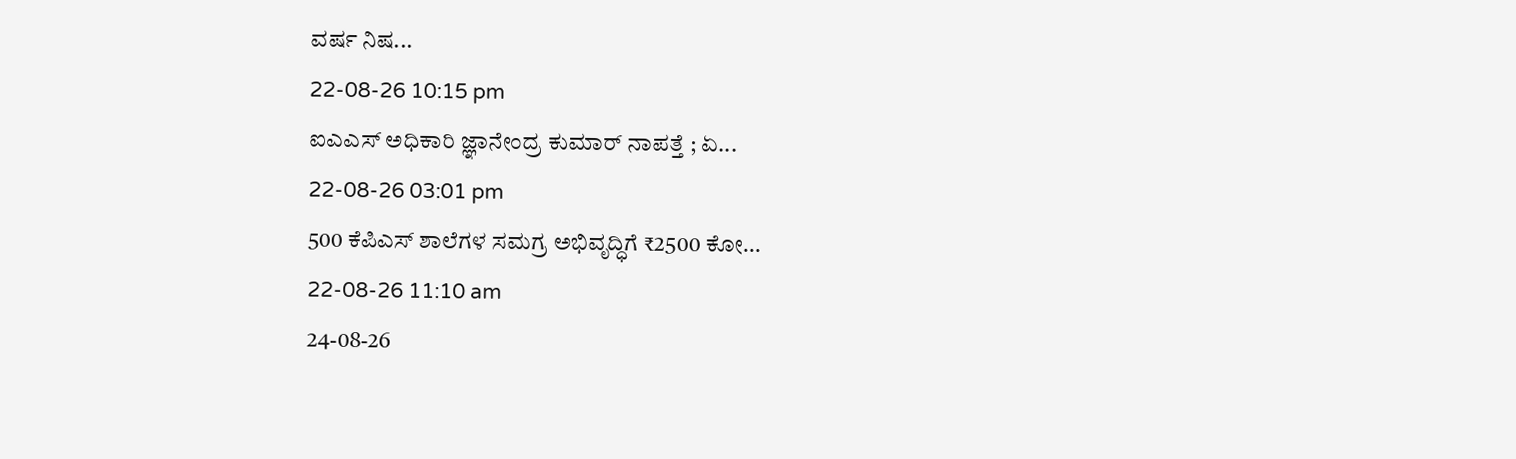ವರ್ಷ ನಿಷ...
22-08-26 10:15 pm
ಐಎಎಸ್ ಅಧಿಕಾರಿ ಜ್ಞಾನೇಂದ್ರ ಕುಮಾರ್ ನಾಪತ್ತೆ ; ಏ...
22-08-26 03:01 pm
500 ಕೆಪಿಎಸ್ ಶಾಲೆಗಳ ಸಮಗ್ರ ಅಭಿವೃದ್ಧಿಗೆ ₹2500 ಕೋ...
22-08-26 11:10 am
24-08-26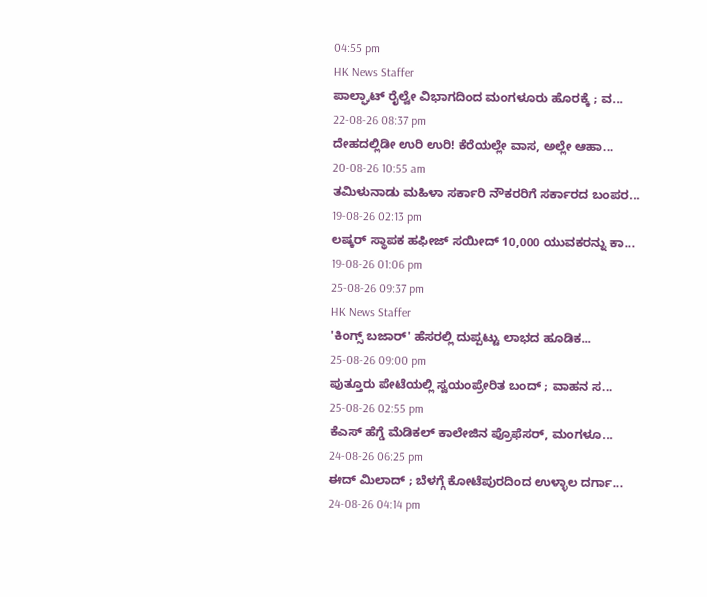04:55 pm
HK News Staffer
ಪಾಲ್ಘಾಟ್ ರೈಲ್ವೇ ವಿಭಾಗದಿಂದ ಮಂಗಳೂರು ಹೊರಕ್ಕೆ ; ವ...
22-08-26 08:37 pm
ದೇಹದಲ್ಲಿಡೀ ಉರಿ ಉರಿ! ಕೆರೆಯಲ್ಲೇ ವಾಸ, ಅಲ್ಲೇ ಆಹಾ...
20-08-26 10:55 am
ತಮಿಳುನಾಡು ಮಹಿಳಾ ಸರ್ಕಾರಿ ನೌಕರರಿಗೆ ಸರ್ಕಾರದ ಬಂಪರ...
19-08-26 02:13 pm
ಲಷ್ಕರ್ ಸ್ಥಾಪಕ ಹಫೀಜ್ ಸಯೀದ್ 10,000 ಯುವಕರನ್ನು ಕಾ...
19-08-26 01:06 pm
25-08-26 09:37 pm
HK News Staffer
'ಕಿಂಗ್ಸ್ ಬಜಾರ್' ಹೆಸರಲ್ಲಿ ದುಪ್ಪಟ್ಟು ಲಾಭದ ಹೂಡಿಕ...
25-08-26 09:00 pm
ಪುತ್ತೂರು ಪೇಟೆಯಲ್ಲಿ ಸ್ವಯಂಪ್ರೇರಿತ ಬಂದ್ ; ವಾಹನ ಸ...
25-08-26 02:55 pm
ಕೆಎಸ್ ಹೆಗ್ಡೆ ಮೆಡಿಕಲ್ ಕಾಲೇಜಿನ ಪ್ರೊಫೆಸರ್, ಮಂಗಳೂ...
24-08-26 06:25 pm
ಈದ್ ಮಿಲಾದ್ ; ಬೆಳಗ್ಗೆ ಕೋಟೆಪುರದಿಂದ ಉಳ್ಳಾಲ ದರ್ಗಾ...
24-08-26 04:14 pm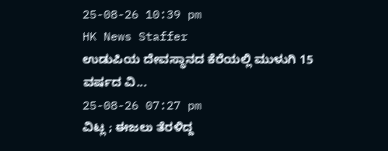25-08-26 10:39 pm
HK News Staffer
ಉಡುಪಿಯ ದೇವಸ್ಥಾನದ ಕೆರೆಯಲ್ಲಿ ಮುಳುಗಿ 15 ವರ್ಷದ ವಿ...
25-08-26 07:27 pm
ವಿಟ್ಲ ; ಈಜಲು ತೆರಳಿದ್ದ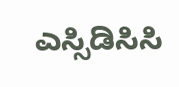ಎಸ್ಸಿಡಿಸಿಸಿ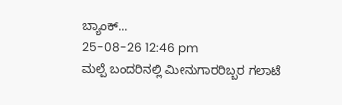ಬ್ಯಾಂಕ್...
25-08-26 12:46 pm
ಮಲ್ಪೆ ಬಂದರಿನಲ್ಲಿ ಮೀನುಗಾರರಿಬ್ಬರ ಗಲಾಟೆ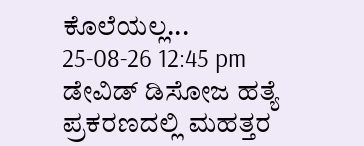ಕೊಲೆಯಲ್ಲ...
25-08-26 12:45 pm
ಡೇವಿಡ್ ಡಿಸೋಜ ಹತ್ಯೆ ಪ್ರಕರಣದಲ್ಲಿ ಮಹತ್ತರ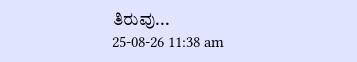ತಿರುವು...
25-08-26 11:38 am